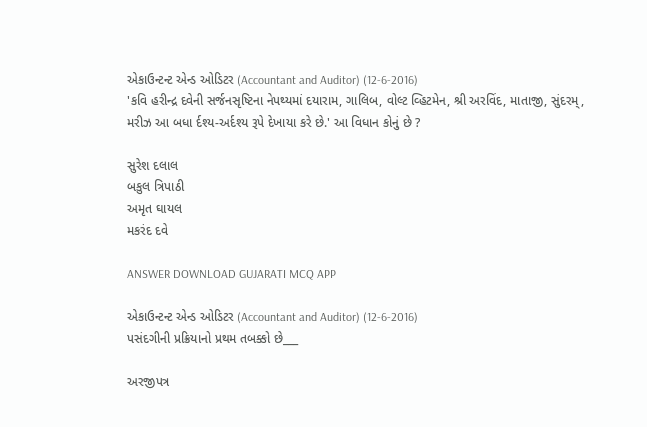એકાઉન્ટન્ટ એન્ડ ઓડિટર (Accountant and Auditor) (12-6-2016)
'કવિ હરીન્દ્ર દવેની સર્જનસૃષ્ટિના નેપથ્યમાં દયારામ, ગાલિબ, વોલ્ટ વ્હિટમેન, શ્રી અરવિંદ, માતાજી, સુંદરમ્, મરીઝ આ બધા ર્દશ્ય-અર્દશ્ય રૂપે દેખાયા કરે છે.' આ વિધાન કોનું છે ?

સુરેશ દલાલ
બકુલ ત્રિપાઠી
અમૃત ઘાયલ
મકરંદ દવે

ANSWER DOWNLOAD GUJARATI MCQ APP

એકાઉન્ટન્ટ એન્ડ ઓડિટર (Accountant and Auditor) (12-6-2016)
પસંદગીની પ્રક્રિયાનો પ્રથમ તબક્કો છે___

અરજીપત્ર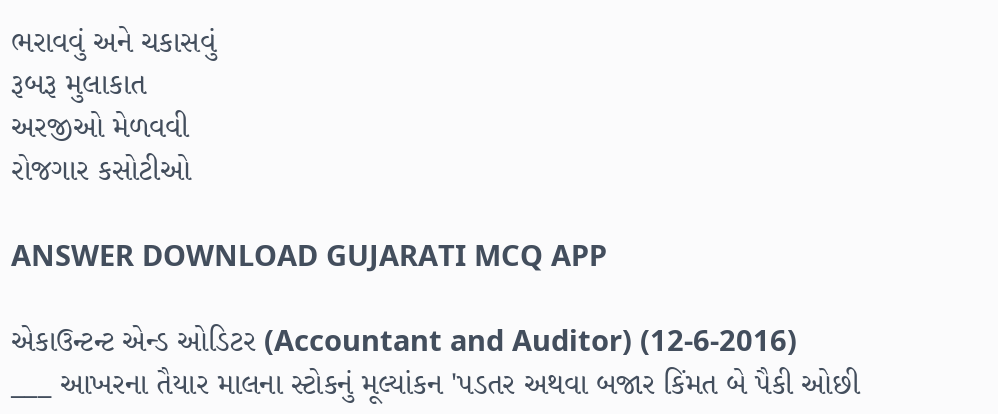ભરાવવું અને ચકાસવું
રૂબરૂ મુલાકાત
અરજીઓ મેળવવી
રોજગાર કસોટીઓ

ANSWER DOWNLOAD GUJARATI MCQ APP

એકાઉન્ટન્ટ એન્ડ ઓડિટર (Accountant and Auditor) (12-6-2016)
___ આખરના તૈયાર માલના સ્ટોકનું મૂલ્યાંકન 'પડતર અથવા બજાર કિંમત બે પૈકી ઓછી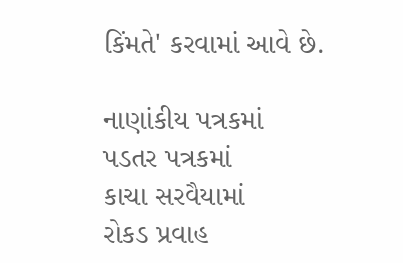કિંમતે' કરવામાં આવે છે.

નાણાંકીય પત્રકમાં
પડતર પત્રકમાં
કાચા સરવૈયામાં
રોકડ પ્રવાહ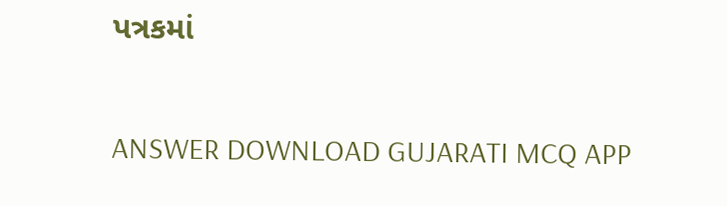પત્રકમાં

ANSWER DOWNLOAD GUJARATI MCQ APP